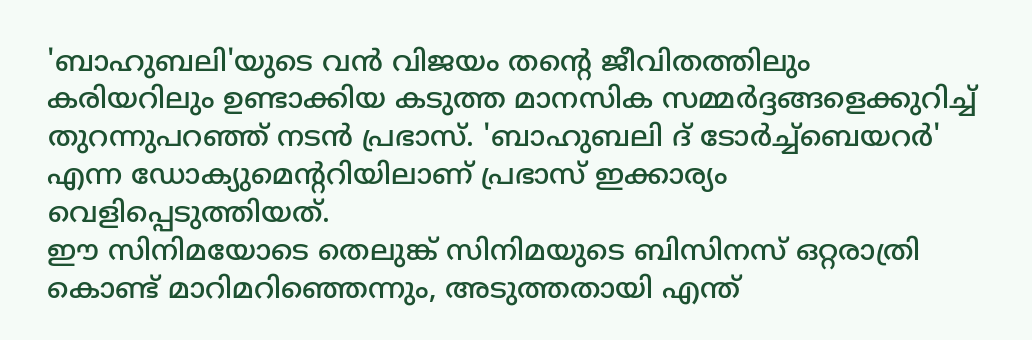'ബാഹുബലി'യുടെ വൻ വിജയം തന്റെ ജീവിതത്തിലും കരിയറിലും ഉണ്ടാക്കിയ കടുത്ത മാനസിക സമ്മർദ്ദങ്ങളെക്കുറിച്ച് തുറന്നുപറഞ്ഞ് നടൻ പ്രഭാസ്. 'ബാഹുബലി ദ് ടോർച്ച്ബെയറർ' എന്ന ഡോക്യുമെന്ററിയിലാണ് പ്രഭാസ് ഇക്കാര്യം വെളിപ്പെടുത്തിയത്.
ഈ സിനിമയോടെ തെലുങ്ക് സിനിമയുടെ ബിസിനസ് ഒറ്റരാത്രി കൊണ്ട് മാറിമറിഞ്ഞെന്നും, അടുത്തതായി എന്ത്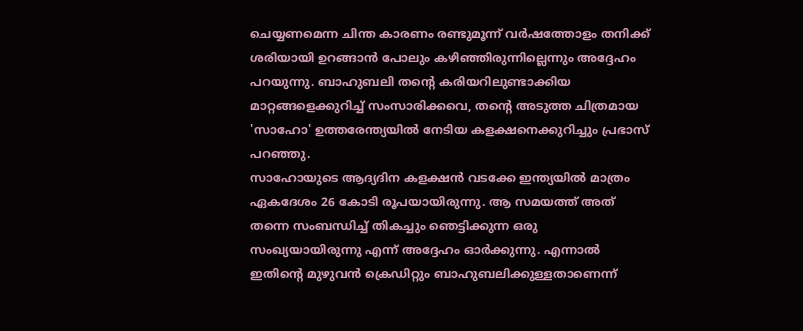ചെയ്യണമെന്ന ചിന്ത കാരണം രണ്ടുമൂന്ന് വർഷത്തോളം തനിക്ക് ശരിയായി ഉറങ്ങാൻ പോലും കഴിഞ്ഞിരുന്നില്ലെന്നും അദ്ദേഹം പറയുന്നു. ബാഹുബലി തന്റെ കരിയറിലുണ്ടാക്കിയ മാറ്റങ്ങളെക്കുറിച്ച് സംസാരിക്കവെ, തന്റെ അടുത്ത ചിത്രമായ 'സാഹോ' ഉത്തരേന്ത്യയിൽ നേടിയ കളക്ഷനെക്കുറിച്ചും പ്രഭാസ് പറഞ്ഞു.
സാഹോയുടെ ആദ്യദിന കളക്ഷൻ വടക്കേ ഇന്ത്യയിൽ മാത്രം ഏകദേശം 26 കോടി രൂപയായിരുന്നു. ആ സമയത്ത് അത് തന്നെ സംബന്ധിച്ച് തികച്ചും ഞെട്ടിക്കുന്ന ഒരു സംഖ്യയായിരുന്നു എന്ന് അദ്ദേഹം ഓർക്കുന്നു. എന്നാൽ ഇതിന്റെ മുഴുവൻ ക്രെഡിറ്റും ബാഹുബലിക്കുള്ളതാണെന്ന്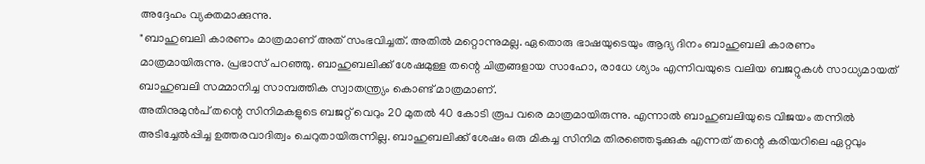അദ്ദേഹം വ്യക്തമാക്കുന്നു.
"ബാഹുബലി കാരണം മാത്രമാണ് അത് സംഭവിച്ചത്. അതിൽ മറ്റൊന്നുമല്ല. ഏതൊരു ഭാഷയുടെയും ആദ്യ ദിനം ബാഹുബലി കാരണം മാത്രമായിരുന്നു. പ്രഭാസ് പറഞ്ഞു. ബാഹുബലിക്ക് ശേഷമുള്ള തന്റെ ചിത്രങ്ങളായ സാഹോ, രാധേ ശ്യാം എന്നിവയുടെ വലിയ ബജറ്റുകൾ സാധ്യമായത് ബാഹുബലി സമ്മാനിച്ച സാമ്പത്തിക സ്വാതന്ത്ര്യം കൊണ്ട് മാത്രമാണ്.
അതിനുമുൻപ് തന്റെ സിനിമകളുടെ ബജറ്റ് വെറും 20 മുതൽ 40 കോടി രൂപ വരെ മാത്രമായിരുന്നു. എന്നാൽ ബാഹുബലിയുടെ വിജയം തന്നിൽ അടിച്ചേൽപ്പിച്ച ഉത്തരവാദിത്വം ചെറുതായിരുന്നില്ല. ബാഹുബലിക്ക് ശേഷം ഒരു മികച്ച സിനിമ തിരഞ്ഞെടുക്കുക എന്നത് തന്റെ കരിയറിലെ ഏറ്റവും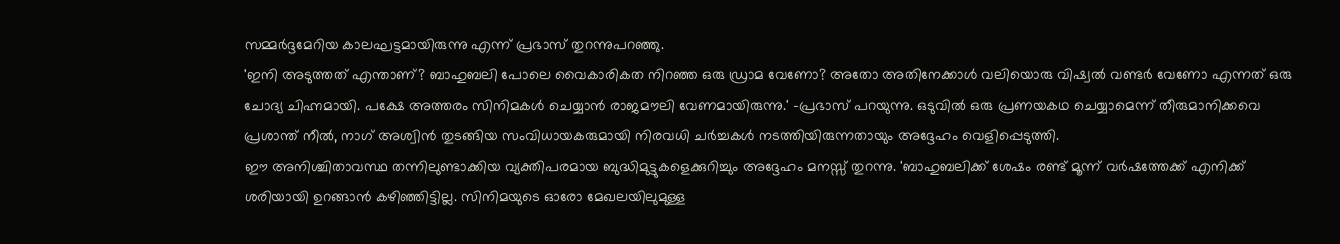സമ്മർദ്ദമേറിയ കാലഘട്ടമായിരുന്നു എന്ന് പ്രഭാസ് തുറന്നുപറഞ്ഞു.
'ഇനി അടുത്തത് എന്താണ്? ബാഹുബലി പോലെ വൈകാരികത നിറഞ്ഞ ഒരു ഡ്രാമ വേണോ? അതോ അതിനേക്കാൾ വലിയൊരു വിഷ്വൽ വണ്ടർ വേണോ എന്നത് ഒരു ചോദ്യ ചിഹ്നമായി. പക്ഷേ അത്തരം സിനിമകൾ ചെയ്യാൻ രാജമൗലി വേണമായിരുന്നു.' -പ്രഭാസ് പറയുന്നു. ഒടുവിൽ ഒരു പ്രണയകഥ ചെയ്യാമെന്ന് തീരുമാനിക്കവെ പ്രശാന്ത് നീൽ, നാഗ് അശ്വിൻ തുടങ്ങിയ സംവിധായകരുമായി നിരവധി ചർച്ചകൾ നടത്തിയിരുന്നതായും അദ്ദേഹം വെളിപ്പെടുത്തി.
ഈ അനിശ്ചിതാവസ്ഥ തന്നിലുണ്ടാക്കിയ വ്യക്തിപരമായ ബുദ്ധിമുട്ടുകളെക്കുറിച്ചും അദ്ദേഹം മനസ്സ് തുറന്നു. 'ബാഹുബലിക്ക് ശേഷം രണ്ട് മൂന്ന് വർഷത്തേക്ക് എനിക്ക് ശരിയായി ഉറങ്ങാൻ കഴിഞ്ഞിട്ടില്ല. സിനിമയുടെ ഓരോ മേഖലയിലുമുള്ള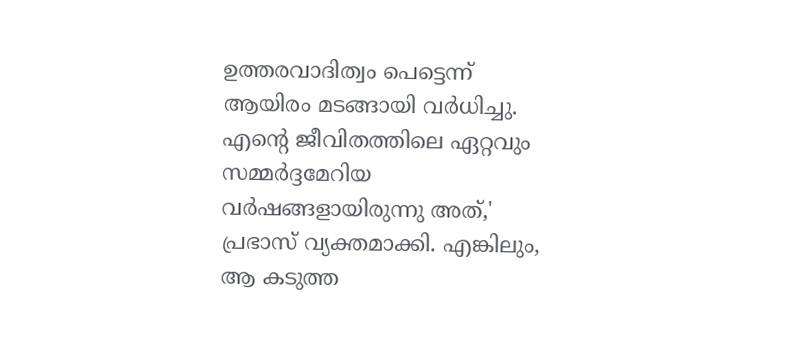ഉത്തരവാദിത്വം പെട്ടെന്ന് ആയിരം മടങ്ങായി വർധിച്ചു.
എന്റെ ജീവിതത്തിലെ ഏറ്റവും സമ്മർദ്ദമേറിയ വർഷങ്ങളായിരുന്നു അത്,' പ്രഭാസ് വ്യക്തമാക്കി. എങ്കിലും, ആ കടുത്ത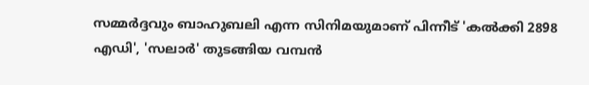സമ്മർദ്ദവും ബാഹുബലി എന്ന സിനിമയുമാണ് പിന്നീട് 'കൽക്കി 2898 എഡി', 'സലാർ' തുടങ്ങിയ വമ്പൻ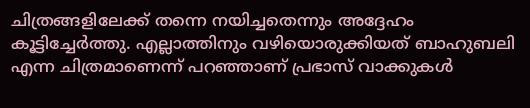ചിത്രങ്ങളിലേക്ക് തന്നെ നയിച്ചതെന്നും അദ്ദേഹം കൂട്ടിച്ചേർത്തു. എല്ലാത്തിനും വഴിയൊരുക്കിയത് ബാഹുബലി എന്ന ചിത്രമാണെന്ന് പറഞ്ഞാണ് പ്രഭാസ് വാക്കുകൾ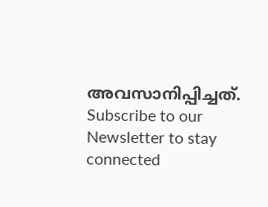അവസാനിപ്പിച്ചത്.
Subscribe to our Newsletter to stay connected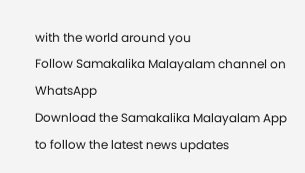with the world around you
Follow Samakalika Malayalam channel on WhatsApp
Download the Samakalika Malayalam App to follow the latest news updates